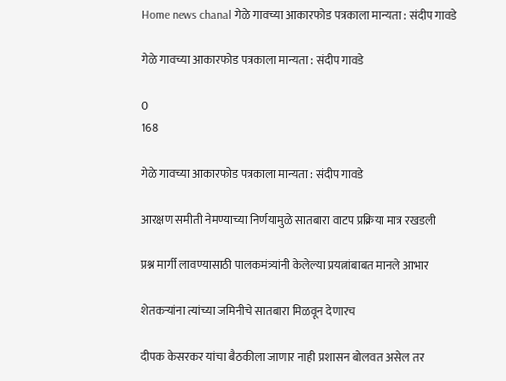Home news chanal गेळे गावच्या आकारफोड पत्रकाला मान्यता : संदीप गावडे

गेळे गावच्या आकारफोड पत्रकाला मान्यता : संदीप गावडे

0
168

गेळे गावच्या आकारफोड पत्रकाला मान्यता : संदीप गावडे

आरक्षण समीती नेमण्याच्या निर्णयामुळे सातबारा वाटप प्रक्रिया मात्र रखडली

प्रश्न मार्गी लावण्यासाठी पालकमंत्र्यांनी केलेल्या प्रयत्नांबाबत मानले आभार

शेतकऱ्यांना त्यांच्या जमिनीचे सातबारा मिळवून देणारच

दीपक केसरकर यांचा बैठकीला जाणार नाही प्रशासन बोलवत असेल तर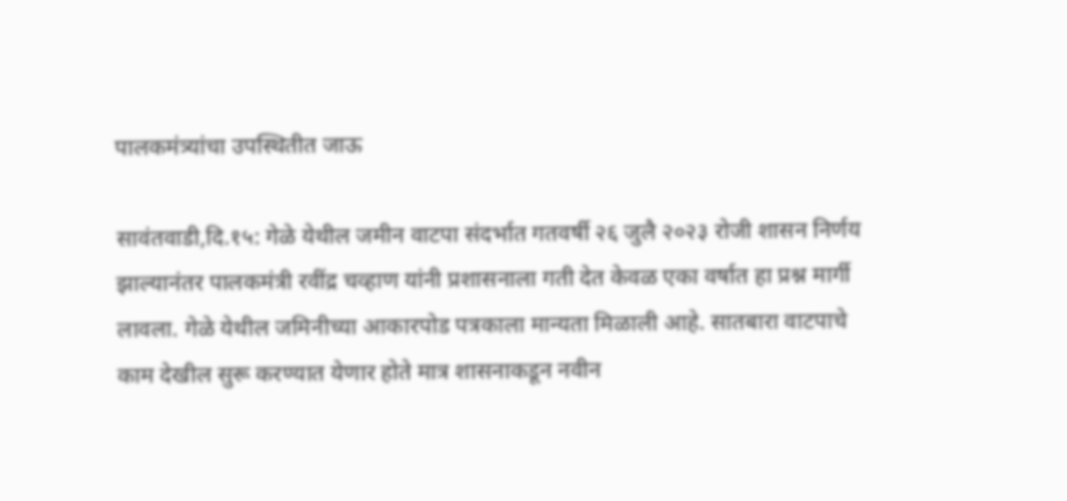पालकमंत्र्यांचा उपस्थितीत जाऊ

सावंतवाडी,दि.१५: गेळे येथील जमीन वाटपा संदर्भात गतवर्षी २६ जुलै २०२३ रोजी शासन निर्णय झाल्यानंतर पालकमंत्री रवींद्र चव्हाण यांनी प्रशासनाला गती देत केवळ एका वर्षात हा प्रश्न मार्गी लावला. गेळे येथील जमिनीच्या आकारपोड पत्रकाला मान्यता मिळाली आहे. सातबारा वाटपाचे काम देखील सुरू करण्यात येणार होते मात्र शासनाकडून नवीन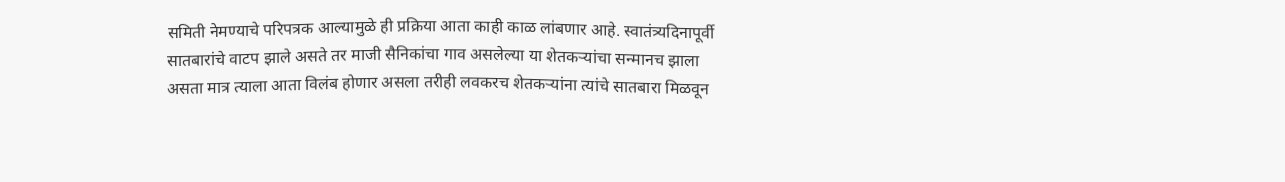समिती नेमण्याचे परिपत्रक आल्यामुळे ही प्रक्रिया आता काही काळ लांबणार आहे. स्वातंत्र्यदिनापूर्वी सातबारांचे वाटप झाले असते तर माजी सैनिकांचा गाव असलेल्या या शेतकऱ्यांचा सन्मानच झाला असता मात्र त्याला आता विलंब होणार असला तरीही लवकरच शेतकऱ्यांना त्यांचे सातबारा मिळवून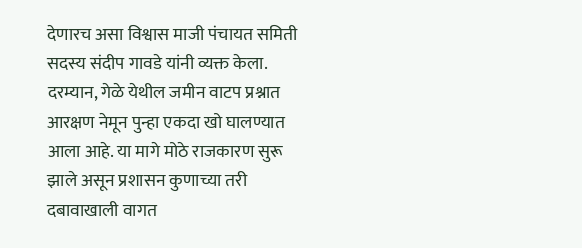देणारच असा विश्वास माजी पंचायत समिती सदस्य संदीप गावडे यांनी व्यक्त केला.
दरम्यान, गेळे येथील जमीन वाटप प्रश्नात आरक्षण नेमून पुन्हा एकदा खो घालण्यात आला आहे. या मागे मोठे राजकारण सुरू झाले असून प्रशासन कुणाच्या तरी दबावाखाली वागत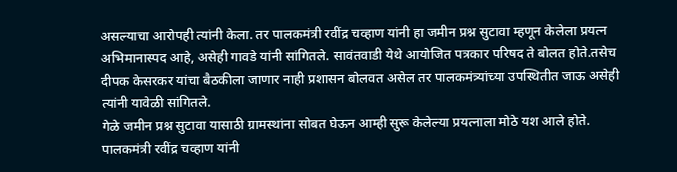असल्याचा आरोपही त्यांनी केला. तर पालकमंत्री रवींद्र चव्हाण यांनी हा जमीन प्रश्न सुटावा म्हणून केलेला प्रयत्न अभिमानास्पद आहे, असेही गावडे यांनी सांगितले. सावंतवाडी येथे आयोजित पत्रकार परिषद ते बोलत होते.तसेच दीपक केसरकर यांचा बैठकीला जाणार नाही प्रशासन बोलवत असेल तर पालकमंत्र्यांच्या उपस्थितीत जाऊ असेही त्यांनी यावेळी सांगितले.
गेळे जमीन प्रश्न सुटावा यासाठी ग्रामस्थांना सोबत घेऊन आम्ही सुरू केलेल्या प्रयत्नाला मोठे यश आले होते. पालकमंत्री रवींद्र चव्हाण यांनी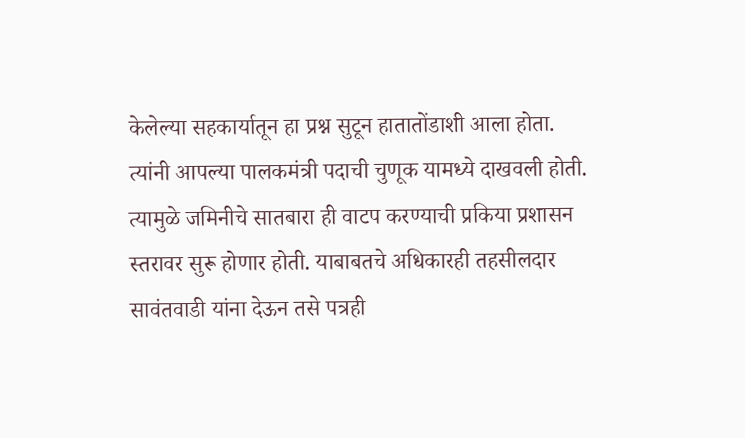केलेल्या सहकार्यातून हा प्रश्न सुटून हातातोंडाशी आला होता. त्यांनी आपल्या पालकमंत्री पदाची चुणूक यामध्ये दाखवली होती. त्यामुळे जमिनीचे सातबारा ही वाटप करण्याची प्रकिया प्रशासन स्तरावर सुरू होणार होती. याबाबतचे अधिकारही तहसीलदार सावंतवाडी यांना देऊन तसे पत्रही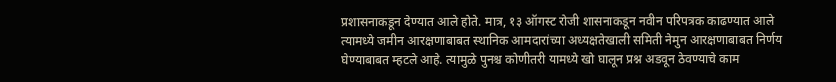प्रशासनाकडून देण्यात आले होते. मात्र, १३ ऑगस्ट रोजी शासनाकडून नवीन परिपत्रक काढण्यात आले त्यामध्ये जमीन आरक्षणाबाबत स्थानिक आमदारांच्या अध्यक्षतेखाली समिती नेमुन आरक्षणाबाबत निर्णय घेण्याबाबत म्हटले आहे. त्यामुळे पुनश्च कोणीतरी यामध्ये खो घालून प्रश्न अडवून ठेवण्याचे काम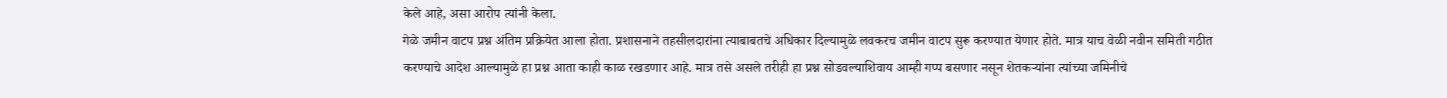केले आहे, असा आरोप त्यांनी केला.
गेळे जमीन वाटप प्रश्न अंतिम प्रक्रियेत आला होता. प्रशासनाने तहसीलदारांना त्याबाबतचे अधिकार दिल्यामुळे लवकरच जमीन वाटप सुरू करण्यात येणार होते. मात्र याच वेळी नवीन समिती गठीत करण्याचे आदेश आल्यामुळे हा प्रश्न आता काही काळ रखडणार आहे. मात्र तसे असले तरीही हा प्रश्न सोडवल्याशिवाय आम्ही गप्प बसणार नसून शेतकऱ्यांना त्यांच्या जमिनीचे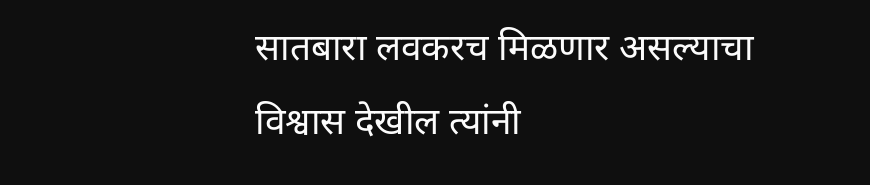सातबारा लवकरच मिळणार असल्याचा विश्वास देखील त्यांनी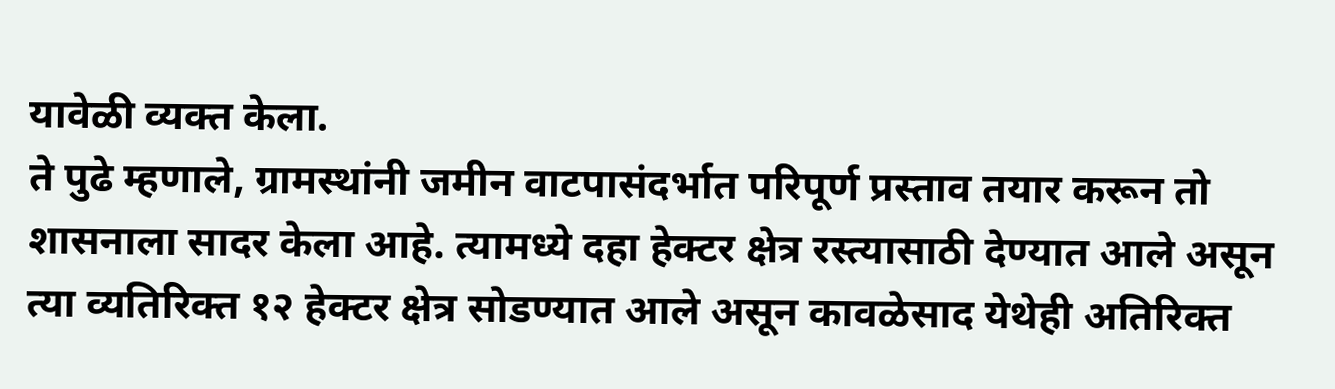यावेळी व्यक्त केला.
ते पुढे म्हणाले, ग्रामस्थांनी जमीन वाटपासंदर्भात परिपूर्ण प्रस्ताव तयार करून तो शासनाला सादर केला आहे. त्यामध्ये दहा हेक्टर क्षेत्र रस्त्यासाठी देण्यात आले असून त्या व्यतिरिक्त १२ हेक्टर क्षेत्र सोडण्यात आले असून कावळेसाद येथेही अतिरिक्त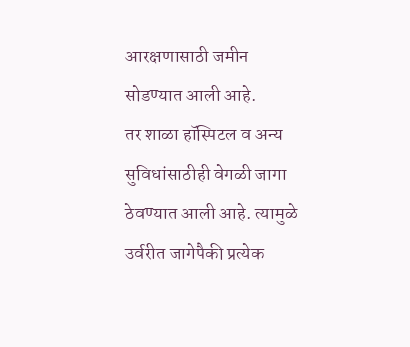आरक्षणासाठी जमीन सोडण्यात आली आहे.
तर शाळा हॉस्पिटल व अन्य सुविधांसाठीही वेगळी जागा ठेवण्यात आली आहे. त्यामुळे उर्वरीत जागेपैकी प्रत्येक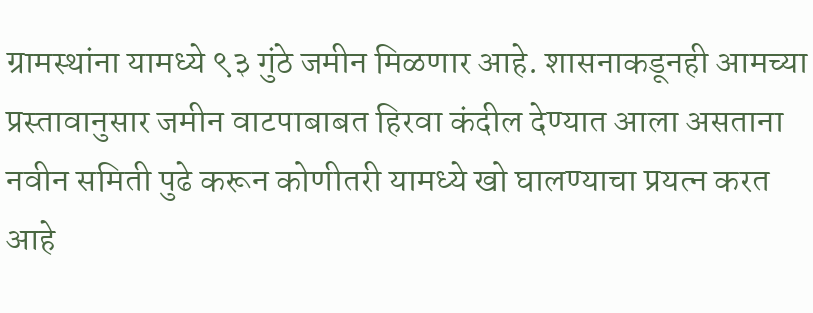ग्रामस्थांना यामध्ये ९३ गुंठे जमीन मिळणार आहे. शासनाकडूनही आमच्या प्रस्तावानुसार जमीन वाटपाबाबत हिरवा कंदील देण्यात आला असताना नवीन समिती पुढे करून कोणीतरी यामध्ये खो घालण्याचा प्रयत्न करत आहे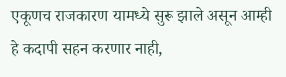एकूणच राजकारण यामध्ये सुरू झाले असून आम्ही हे कदापी सहन करणार नाही,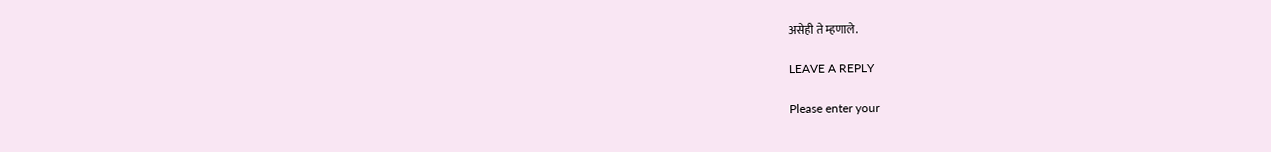असेही ते म्हणाले.

LEAVE A REPLY

Please enter your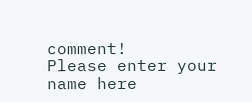comment!
Please enter your name here